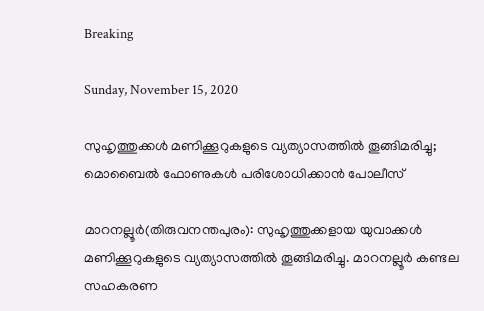Breaking

Sunday, November 15, 2020

സുഹൃത്തുക്കള്‍ മണിക്കൂറുകളുടെ വ്യത്യാസത്തില്‍ തൂങ്ങിമരിച്ചു; മൊബൈല്‍ ഫോണുകള്‍ പരിശോധിക്കാന്‍ പോലീസ്

മാറനല്ലൂർ(തിരുവനന്തപുരം): സുഹൃത്തുക്കളായ യുവാക്കൾ മണിക്കൂറുകളുടെ വ്യത്യാസത്തിൽ തൂങ്ങിമരിച്ചു. മാറനല്ലൂർ കണ്ടല സഹകരണ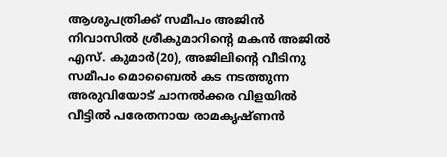ആശുപത്രിക്ക് സമീപം അജിൻ നിവാസിൽ ശ്രീകുമാറിന്റെ മകൻ അജിൽ എസ്. കുമാർ(20), അജിലിന്റെ വീടിനു സമീപം മൊബൈൽ കട നടത്തുന്ന അരുവിയോട് ചാനൽക്കര വിളയിൽ വീട്ടിൽ പരേതനായ രാമകൃഷ്ണൻ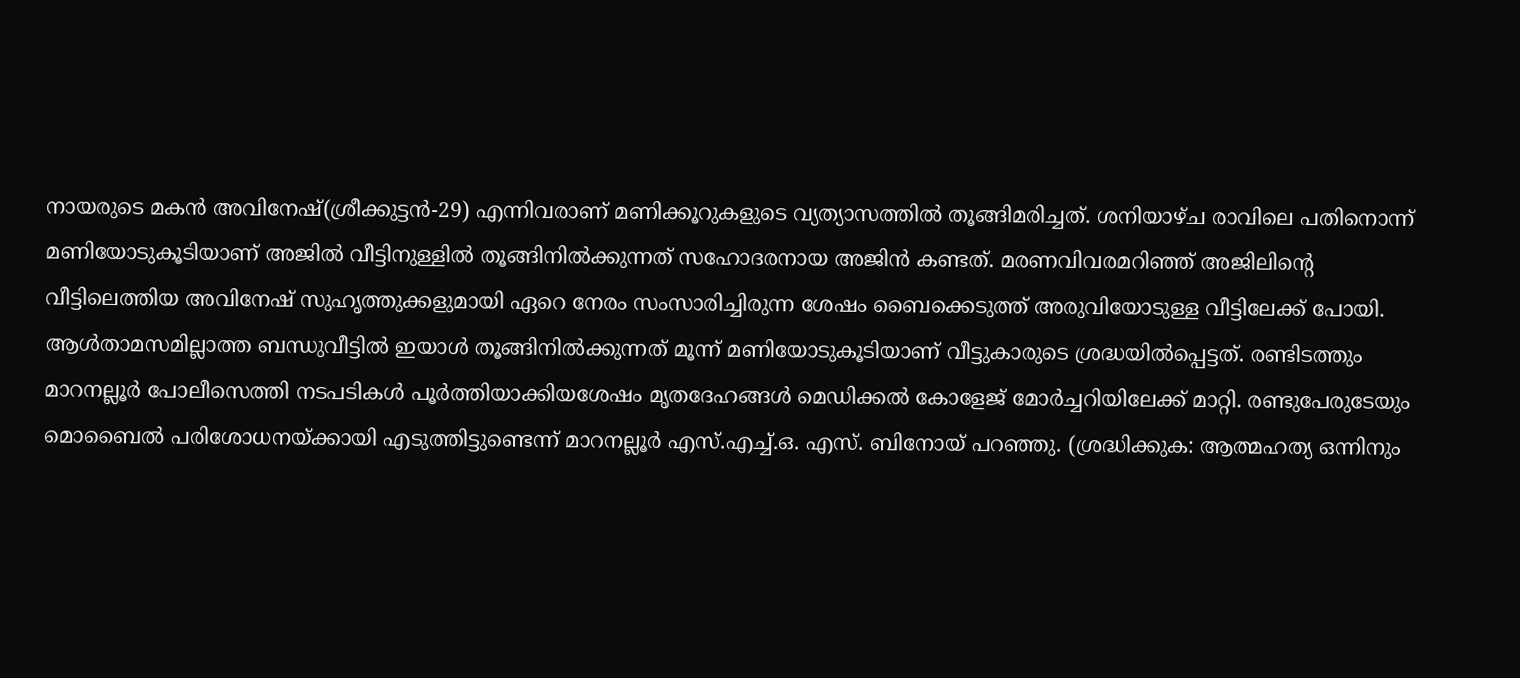നായരുടെ മകൻ അവിനേഷ്(ശ്രീക്കുട്ടൻ-29) എന്നിവരാണ് മണിക്കൂറുകളുടെ വ്യത്യാസത്തിൽ തൂങ്ങിമരിച്ചത്. ശനിയാഴ്ച രാവിലെ പതിനൊന്ന് മണിയോടുകൂടിയാണ് അജിൽ വീട്ടിനുള്ളിൽ തൂങ്ങിനിൽക്കുന്നത് സഹോദരനായ അജിൻ കണ്ടത്. മരണവിവരമറിഞ്ഞ് അജിലിന്റെ വീട്ടിലെത്തിയ അവിനേഷ് സുഹൃത്തുക്കളുമായി ഏറെ നേരം സംസാരിച്ചിരുന്ന ശേഷം ബൈക്കെടുത്ത് അരുവിയോടുള്ള വീട്ടിലേക്ക് പോയി. ആൾതാമസമില്ലാത്ത ബന്ധുവീട്ടിൽ ഇയാൾ തൂങ്ങിനിൽക്കുന്നത് മൂന്ന് മണിയോടുകൂടിയാണ് വീട്ടുകാരുടെ ശ്രദ്ധയിൽപ്പെട്ടത്. രണ്ടിടത്തും മാറനല്ലൂർ പോലീസെത്തി നടപടികൾ പൂർത്തിയാക്കിയശേഷം മൃതദേഹങ്ങൾ മെഡിക്കൽ കോളേജ് മോർച്ചറിയിലേക്ക് മാറ്റി. രണ്ടുപേരുടേയും മൊബൈൽ പരിശോധനയ്ക്കായി എടുത്തിട്ടുണ്ടെന്ന് മാറനല്ലൂർ എസ്.എച്ച്.ഒ. എസ്. ബിനോയ് പറഞ്ഞു. (ശ്രദ്ധിക്കുക: ആത്മഹത്യ ഒന്നിനും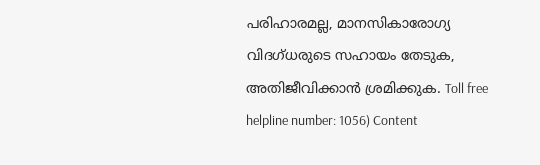പരിഹാരമല്ല, മാനസികാരോഗ്യ വിദഗ്ധരുടെ സഹായം തേടുക, അതിജീവിക്കാൻ ശ്രമിക്കുക. Toll free helpline number: 1056) Content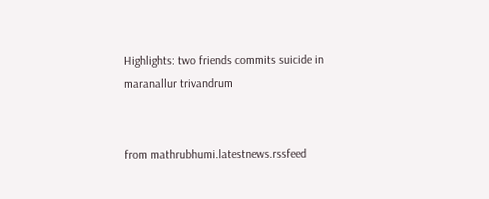Highlights: two friends commits suicide in maranallur trivandrum


from mathrubhumi.latestnews.rssfeed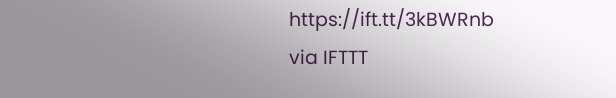https://ift.tt/3kBWRnb
via IFTTT